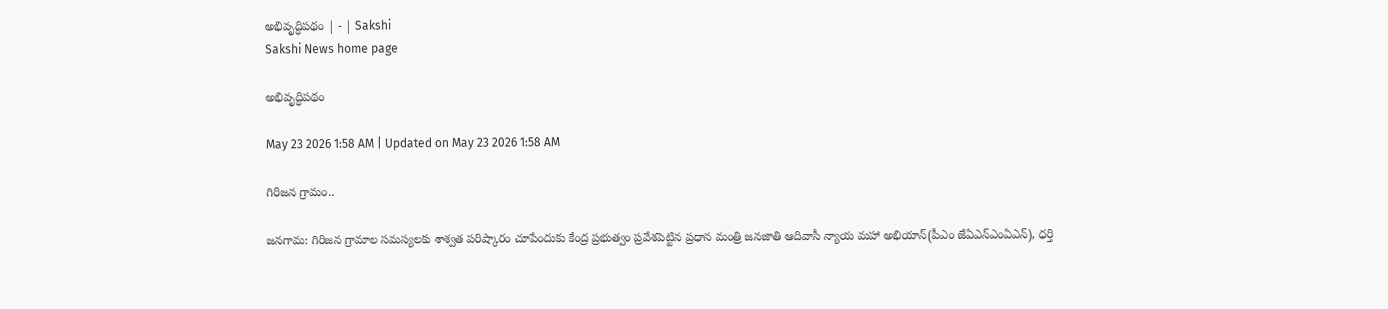అభివృద్ధిపథం | - | Sakshi
Sakshi News home page

అభివృద్ధిపథం

May 23 2026 1:58 AM | Updated on May 23 2026 1:58 AM

గిరిజన గ్రామం..

జనగామ: గిరిజన గ్రామాల సమస్యలకు శాశ్వత పరిష్కారం చూపేందుకు కేంద్ర ప్రభుత్వం ప్రవేశపెట్టిన ప్రధాన మంత్రి జనజాతి ఆదివాసీ న్యాయ మహా అభియాన్‌(పీఎం జేఏఎన్‌ఎంఏఎన్‌), ధర్తి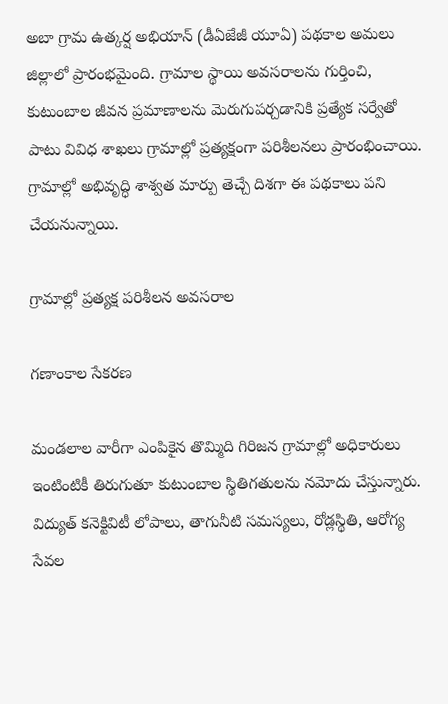అబా గ్రామ ఉత్కర్ష అభియాన్‌ (డీఏజేజీ యూఏ) పథకాల అమలు జిల్లాలో ప్రారంభమైంది. గ్రామాల స్థాయి అవసరాలను గుర్తించి, కుటుంబాల జీవన ప్రమాణాలను మెరుగుపర్చడానికి ప్రత్యేక సర్వేతో పాటు వివిధ శాఖలు గ్రామాల్లో ప్రత్యక్షంగా పరిశీలనలు ప్రారంభించాయి. గ్రామాల్లో అభివృద్ధి శాశ్వత మార్పు తెచ్చే దిశగా ఈ పథకాలు పని చేయనున్నాయి.

గ్రామాల్లో ప్రత్యక్ష పరిశీలన అవసరాల

గణాంకాల సేకరణ

మండలాల వారీగా ఎంపికైన తొమ్మిది గిరిజన గ్రామాల్లో అధికారులు ఇంటింటికీ తిరుగుతూ కుటుంబాల స్థితిగతులను నమోదు చేస్తున్నారు. విద్యుత్‌ కనెక్టివిటీ లోపాలు, తాగునీటి సమస్యలు, రోడ్లస్థితి, ఆరోగ్య సేవల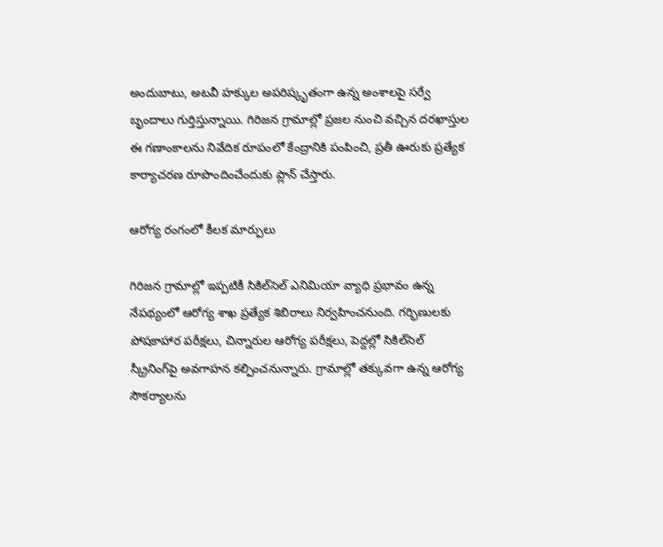అందుబాటు, అటవీ హక్కుల అపరిష్కృతంగా ఉన్న అంశాలపై సర్వే బృందాలు గుర్తిస్తున్నాయి. గిరిజన గ్రామాల్లో ప్రజల నుంచి వచ్చిన దరఖాస్తుల ఈ గణాంకాలను నివేదిక రూపంలో కేంద్రానికి పంపించి, ప్రతీ ఊరుకు ప్రత్యేక కార్యాచరణ రూపొందించేందుకు ప్లాన్‌ చేస్తారు.

ఆరోగ్య రంగంలో కీలక మార్పులు

గిరిజన గ్రామాల్లో ఇప్పటికీ సికిల్‌సెల్‌ ఎనిమియా వ్యాధి ప్రభావం ఉన్న నేపథ్యంలో ఆరోగ్య శాఖ ప్రత్యేక శిబిరాలు నిర్వహించనుంది. గర్భిణులకు పోషకాహార పరీక్షలు, చిన్నారుల ఆరోగ్య పరీక్షలు, పెద్దల్లో సికిల్‌సెల్‌ స్క్రీనింగ్‌పై అవగాహన కల్పించనున్నారు. గ్రామాల్లో తక్కువగా ఉన్న ఆరోగ్య సౌకర్యాలను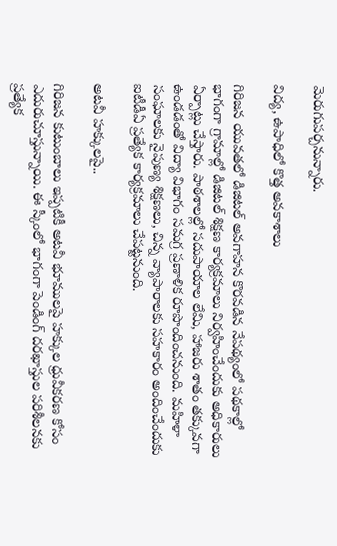మెరుగుపర్చనున్నారు.

విద్య, ఉపాధిలో కొత్త అవకాశాలు

గిరిజన యువతలో డిజిటల్‌ అవగాహన కొరవడిన నేపథ్యంలో పథకాల్లో భాగంగా గ్రామాల్లో డిజిటల్‌ శిక్షణ కార్యక్రమాలు నిర్వహించేందుకు అధికారులు ఏర్పాట్లు చేస్తారు. పాఠశాలల్లో సదుపాయాల లేమి, హాజరు శాతం తక్కువగా ఉండడంతో విద్యా విభాగం సమగ్ర ప్రణాళిక రూపొందించనుంది. మహిళా సంఘాలకు నైపుణ్య శిక్షణలు, చిన్న వ్యాపారాలకు సహకారం అందించేందుకు ఐటీడీఏ ప్రత్యేక కార్యక్రమాలు చేపట్టనుంది.

అటవీ హక్కులపై..

గిరిజన కుటుంబాలు ఇప్పటికీ అటవీ భూములపై హక్కుల ధ్రువీకరణ కోసం ఎదురుచూస్తున్నాయి. ఈ స్కీంలో భాగంగా పెండింగ్‌ దరఖాస్తుల పరిశీలనకు ప్రత్యేక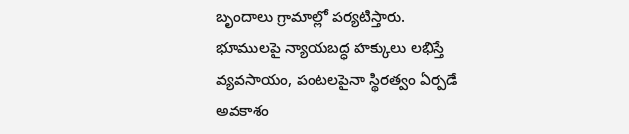బృందాలు గ్రామాల్లో పర్యటిస్తారు. భూములపై న్యాయబద్ధ హక్కులు లభిస్తే వ్యవసాయం, పంటలపైనా స్థిరత్వం ఏర్పడే అవకాశం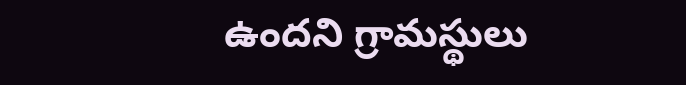ఉందని గ్రామస్థులు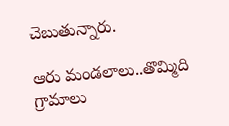చెబుతున్నారు.

ఆరు మండలాలు..తొమ్మిది గ్రామాలు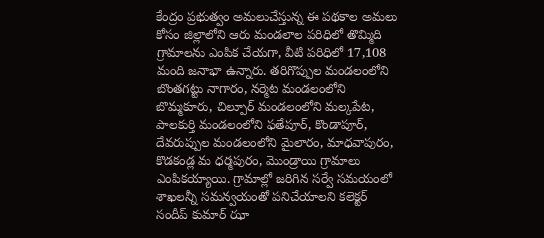కేంద్రం ప్రభుత్వం అమలుచేస్తున్న ఈ పథకాల అమలు కోసం జిల్లాలోని ఆరు మండలాల పరిధిలో తొమ్మిది గ్రామాలను ఎంపిక చేయగా, వీటి పరిధిలో 17,108 మంది జనాభా ఉన్నారు. తరిగొప్పుల మండలంలోని బొంతగట్టు నాగారం, నర్మెట మండలంలోని బొమ్మకూరు, చిల్పూర్‌ మండలంలోని మల్కపేట, పాలకుర్తి మండలంలోని ఫతేపూర్‌, కొండాపూర్‌, దేవరుప్పుల మండలంలోని మైలారం, మాధవాపురం, కొడకండ్ల మ ధర్మపురం, మొండ్రాయి గ్రామాలు ఎంపికయ్యాయి. గ్రామాల్లో జరిగిన సర్వే సమయంలో శాఖలన్నీ సమన్వయంతో పనిచేయాలని కలెక్టర్‌ సందీప్‌ కుమార్‌ ఝా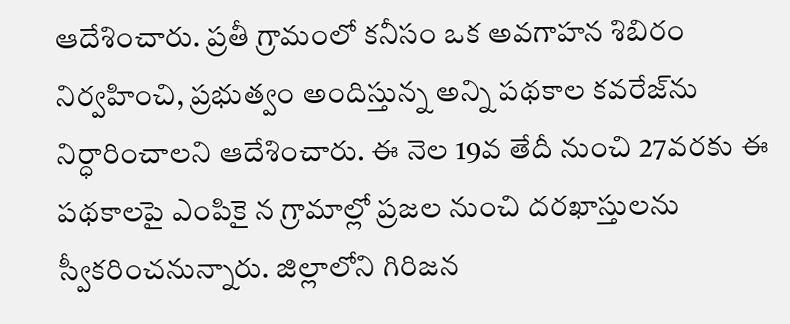ఆదేశించారు. ప్రతీ గ్రామంలో కనీసం ఒక అవగాహన శిబిరం నిర్వహించి, ప్రభుత్వం అందిస్తున్న అన్ని పథకాల కవరేజ్‌ను నిర్ధారించాలని ఆదేశించారు. ఈ నెల 19వ తేదీ నుంచి 27వరకు ఈ పథకాలపై ఎంపికై న గ్రామాల్లో ప్రజల నుంచి దరఖాస్తులను స్వీకరించనున్నారు. జిల్లాలోని గిరిజన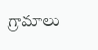గ్రామాలు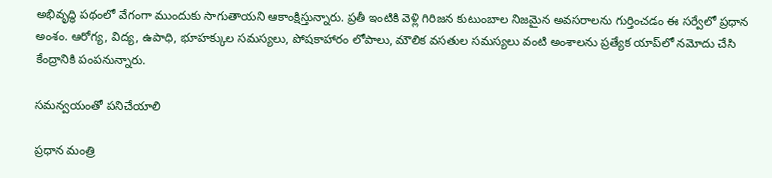అభివృద్ధి పథంలో వేగంగా ముందుకు సాగుతాయని ఆకాంక్షిస్తున్నారు. ప్రతీ ఇంటికి వెళ్లి గిరిజన కుటుంబాల నిజమైన అవసరాలను గుర్తించడం ఈ సర్వేలో ప్రధాన అంశం. ఆరోగ్య, విద్య, ఉపాధి, భూహక్కుల సమస్యలు, పోషకాహారం లోపాలు, మౌలిక వసతుల సమస్యలు వంటి అంశాలను ప్రత్యేక యాప్‌లో నమోదు చేసి కేంద్రానికి పంపనున్నారు.

సమన్వయంతో పనిచేయాలి

ప్రధాన మంత్రి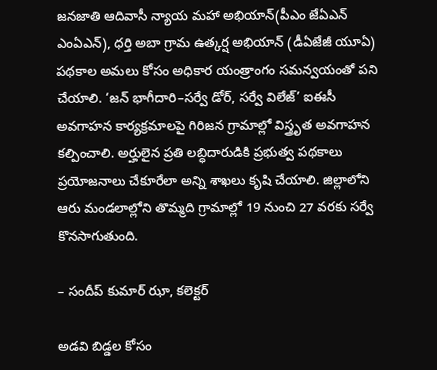జనజాతి ఆదివాసీ న్యాయ మహా అభియాన్‌(పీఎం జేఏఎన్‌ ఎంఏఎన్‌), ధర్తి అబా గ్రామ ఉత్కర్ష అభియాన్‌ (డీఏజేజీ యూఏ) పథకాల అమలు కోసం అధికార యంత్రాంగం సమన్వయంతో పని చేయాలి. ‘జన్‌ భాగీదారి–సర్వే డోర్‌, సర్వే విలేజ్‌’ ఐఈసీ అవగాహన కార్యక్రమాలపై గిరిజన గ్రామాల్లో విస్త్రృత అవగాహన కల్పించాలి. అర్హులైన ప్రతి లబ్ధిదారుడికి ప్రభుత్వ పథకాలు ప్రయోజనాలు చేకూరేలా అన్ని శాఖలు కృషి చేయాలి. జిల్లాలోని ఆరు మండలాల్లోని తొమ్మది గ్రామాల్లో 19 నుంచి 27 వరకు సర్వే కొనసాగుతుంది.

– సందీప్‌ కుమార్‌ ఝా, కలెక్టర్‌

అడవి బిడ్డల కోసం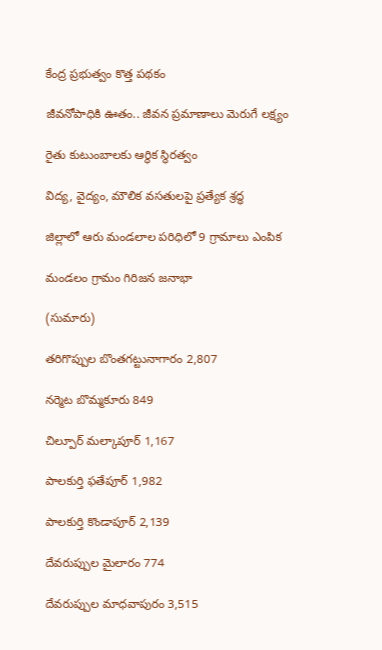కేంద్ర ప్రభుత్వం కొత్త పథకం

జీవనోపాధికి ఊతం.. జీవన ప్రమాణాలు మెరుగే లక్ష్యం

రైతు కుటుంబాలకు ఆర్థిక స్థిరత్వం

విద్య, వైద్యం, మౌలిక వసతులపై ప్రత్యేక శ్రద్ధ

జిల్లాలో ఆరు మండలాల పరిధిలో 9 గ్రామాలు ఎంపిక

మండలం గ్రామం గిరిజన జనాభా

(సుమారు)

తరిగొప్పుల బొంతగట్టునాగారం 2,807

నర్మెట బొమ్మకూరు 849

చిల్పూర్‌ మల్కాపూర్‌ 1,167

పాలకుర్తి ఫతేపూర్‌ 1,982

పాలకుర్తి కొండాపూర్‌ 2,139

దేవరుప్పుల మైలారం 774

దేవరుప్పుల మాధవాపురం 3,515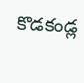కొడకండ్ల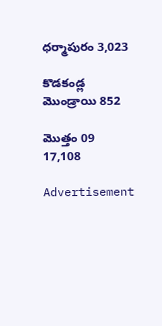ధర్మాపురం 3,023

కొడకండ్ల మొండ్రాయి 852

మొత్తం 09 17,108

Advertisement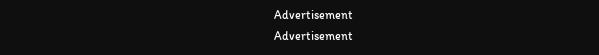Advertisement
Advertisement